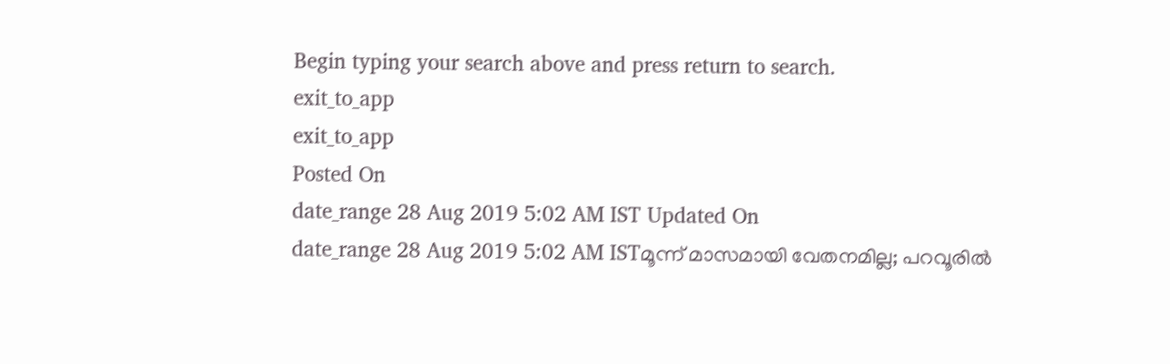Begin typing your search above and press return to search.
exit_to_app
exit_to_app
Posted On
date_range 28 Aug 2019 5:02 AM IST Updated On
date_range 28 Aug 2019 5:02 AM ISTമൂന്ന് മാസമായി വേതനമില്ല; പറവൂരിൽ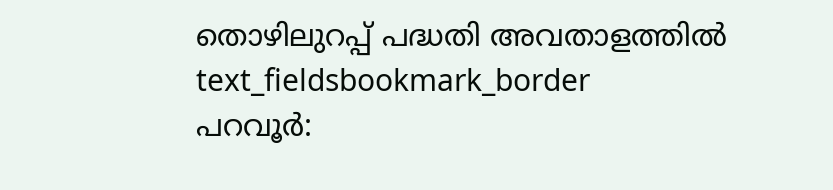തൊഴിലുറപ്പ് പദ്ധതി അവതാളത്തിൽ
text_fieldsbookmark_border
പറവൂർ: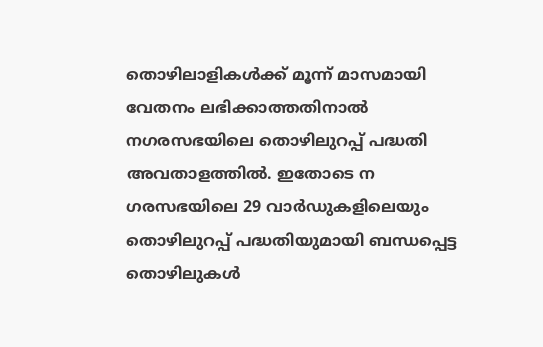തൊഴിലാളികൾക്ക് മൂന്ന് മാസമായി വേതനം ലഭിക്കാത്തതിനാൽ നഗരസഭയിലെ തൊഴിലുറപ്പ് പദ്ധതി അവതാളത്തിൽ. ഇതോടെ ന ഗരസഭയിലെ 29 വാർഡുകളിലെയും തൊഴിലുറപ്പ് പദ്ധതിയുമായി ബന്ധപ്പെട്ട തൊഴിലുകൾ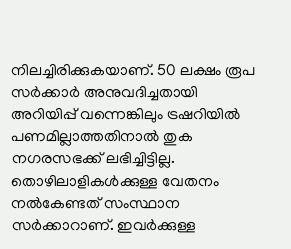നിലച്ചിരിക്കുകയാണ്. 50 ലക്ഷം രൂപ സർക്കാർ അനുവദിച്ചതായി അറിയിപ്പ് വന്നെങ്കിലും ട്രഷറിയിൽ പണമില്ലാത്തതിനാൽ തുക നഗരസഭക്ക് ലഭിച്ചിട്ടില്ല. തൊഴിലാളികൾക്കുള്ള വേതനം നൽകേണ്ടത് സംസ്ഥാന സർക്കാറാണ്. ഇവർക്കുള്ള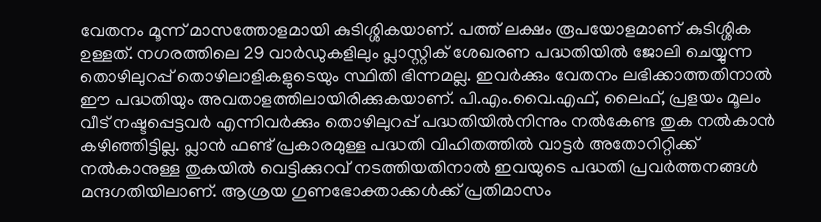വേതനം മൂന്ന് മാസത്തോളമായി കുടിശ്ശികയാണ്. പത്ത് ലക്ഷം രൂപയോളമാണ് കുടിശ്ശിക ഉള്ളത്. നഗരത്തിലെ 29 വാർഡുകളിലും പ്ലാസ്റ്റിക് ശേഖരണ പദ്ധതിയിൽ ജോലി ചെയ്യുന്ന തൊഴിലുറപ്പ് തൊഴിലാളികളുടെയും സ്ഥിതി ഭിന്നമല്ല. ഇവർക്കും വേതനം ലഭിക്കാത്തതിനാൽ ഈ പദ്ധതിയും അവതാളത്തിലായിരിക്കുകയാണ്. പി.എം.വൈ.എഫ്, ലൈഫ്, പ്രളയം മൂലം വീട് നഷ്ടപ്പെട്ടവർ എന്നിവർക്കും തൊഴിലുറപ്പ് പദ്ധതിയിൽനിന്നും നൽകേണ്ട തുക നൽകാൻ കഴിഞ്ഞിട്ടില്ല. പ്ലാൻ ഫണ്ട് പ്രകാരമുള്ള പദ്ധതി വിഹിതത്തിൽ വാട്ടർ അതോറിറ്റിക്ക് നൽകാനുള്ള തുകയിൽ വെട്ടിക്കുറവ് നടത്തിയതിനാൽ ഇവയുടെ പദ്ധതി പ്രവർത്തനങ്ങൾ മന്ദഗതിയിലാണ്. ആശ്രയ ഗുണഭോക്താക്കൾക്ക് പ്രതിമാസം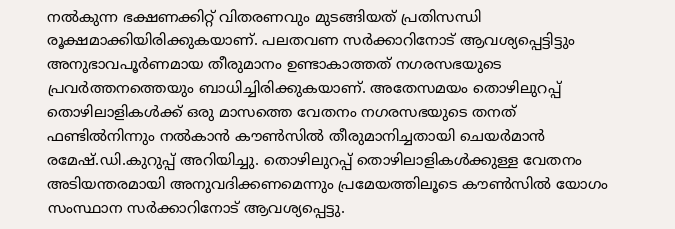നൽകുന്ന ഭക്ഷണക്കിറ്റ് വിതരണവും മുടങ്ങിയത് പ്രതിസന്ധി രൂക്ഷമാക്കിയിരിക്കുകയാണ്. പലതവണ സർക്കാറിനോട് ആവശ്യപ്പെട്ടിട്ടും അനുഭാവപൂർണമായ തീരുമാനം ഉണ്ടാകാത്തത് നഗരസഭയുടെ പ്രവർത്തനത്തെയും ബാധിച്ചിരിക്കുകയാണ്. അതേസമയം തൊഴിലുറപ്പ് തൊഴിലാളികൾക്ക് ഒരു മാസത്തെ വേതനം നഗരസഭയുടെ തനത് ഫണ്ടിൽനിന്നും നൽകാൻ കൗൺസിൽ തീരുമാനിച്ചതായി ചെയർമാൻ രമേഷ്.ഡി.കുറുപ്പ് അറിയിച്ചു. തൊഴിലുറപ്പ് തൊഴിലാളികൾക്കുള്ള വേതനം അടിയന്തരമായി അനുവദിക്കണമെന്നും പ്രമേയത്തിലൂടെ കൗൺസിൽ യോഗം സംസ്ഥാന സർക്കാറിനോട് ആവശ്യപ്പെട്ടു.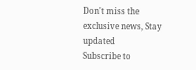Don't miss the exclusive news, Stay updated
Subscribe to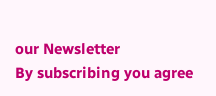our Newsletter
By subscribing you agree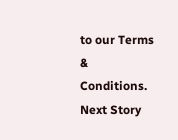to our Terms & Conditions.
Next Story